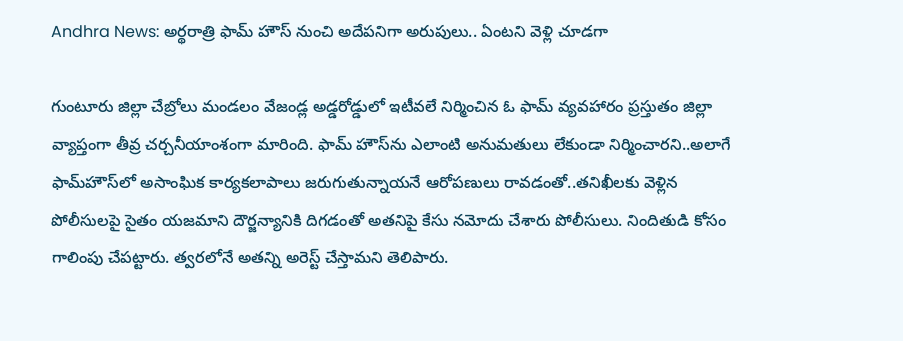Andhra News: అర్థరాత్రి ఫామ్‌ హౌస్ నుంచి అదేపనిగా అరుపులు.. ఏంటని వెళ్లి చూడగా

గుంటూరు జిల్లా చేబ్రోలు మండలం వేజండ్ల అడ్డరోడ్డులో ఇటీవలే నిర్మించిన ఓ ఫామ్ వ్యవహారం ప్రస్తుతం జిల్లా వ్యాప్తంగా తీవ్ర చర్చనీయాంశంగా మారింది. ఫామ్‌ హౌస్‌ను ఎలాంటి అనుమతులు లేకుండా నిర్మించారని..అలాగే ఫామ్‌హౌస్‌లో అసాంఘిక కార్యకలాపాలు జరుగుతున్నాయనే ఆరోపణులు రావడంతో..తనిఖీలకు వెళ్లిన పోలీసులపై సైతం యజమాని దౌర్జన్యానికి దిగడంతో అతనిపై కేసు నమోదు చేశారు పోలీసులు. నిందితుడి కోసం గాలింపు చేపట్టారు. త్వరలోనే అతన్ని అరెస్ట్ చేస్తామని తెలిపారు.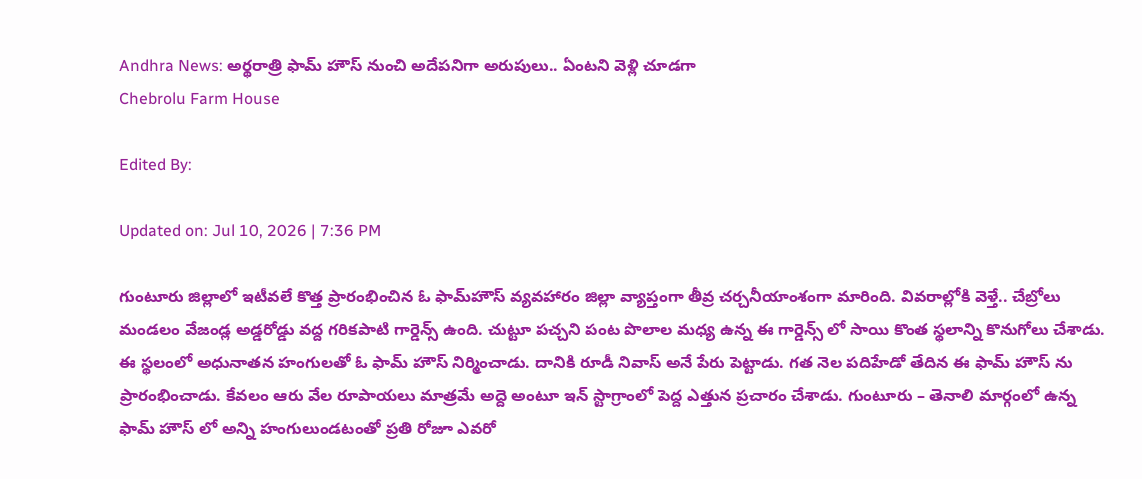Andhra News: అర్థరాత్రి ఫామ్‌ హౌస్ నుంచి అదేపనిగా అరుపులు.. ఏంటని వెళ్లి చూడగా
Chebrolu Farm House

Edited By:

Updated on: Jul 10, 2026 | 7:36 PM

గుంటూరు జిల్లాలో ఇటీవలే కొత్త ప్రారంభించిన ఓ ఫామ్‌హౌస్ వ్యవహారం జిల్లా వ్యాప్తంగా తీవ్ర చర్చనీయాంశంగా మారింది. వివరాల్లోకి వెళ్తే.. చేబ్రోలు మండలం వేజండ్ల అడ్డరోడ్డు వద్ద గరికపాటి గార్డెన్స్ ఉంది. చుట్టూ పచ్చని పంట పొలాల మధ్య ఉన్న ఈ గార్డెన్స్ లో సాయి కొంత స్థలాన్ని కొనుగోలు చేశాడు. ఈ స్థలంలో అధునాతన హంగులతో ఓ ఫామ్ హౌస్ నిర్మించాడు. దానికి రూడీ నివాస్ అనే పేరు పెట్టాడు. గత నెల పదిహేడో తేదిన ఈ ఫామ్ హౌస్ ను ప్రారంభించాడు. కేవలం ఆరు వేల రూపాయలు మాత్రమే అద్దె అంటూ ఇన్ స్టాగ్రాంలో పెద్ద ఎత్తున ప్రచారం చేశాడు. గుంటూరు – తెనాలి మార్గంలో ఉన్న ఫామ్ హౌస్ లో అన్ని హంగులుండటంతో ప్రతి రోజూ ఎవరో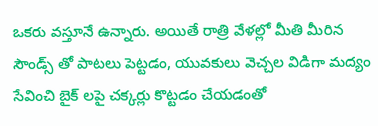ఒకరు వస్తూనే ఉన్నారు. అయితే రాత్రి వేళల్లో మీతి మీరిన సౌండ్స్ తో పాటలు పెట్టడం, యువకులు వెచ్చల విడిగా మద్యం సేవించి బైక్ లపై చక్కర్లు కొట్టడం చేయడంతో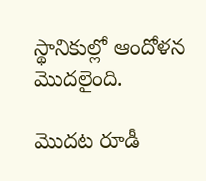స్థానికుల్లో ఆందోళన మొదలైంది.

మొదట రూడీ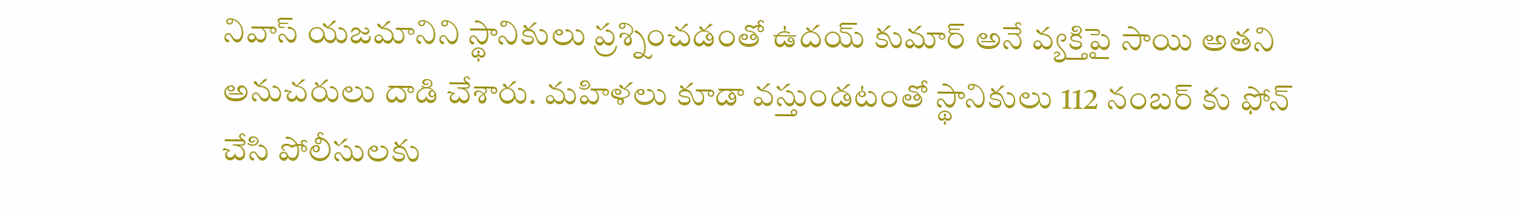నివాస్ యజమానిని స్థానికులు ప్రశ్నించడంతో ఉదయ్ కుమార్ అనే వ్యక్తిపై సాయి అతని అనుచరులు దాడి చేశారు. మహిళలు కూడా వస్తుండటంతో స్థానికులు 112 నంబర్ కు ఫోన్ చేసి పోలీసులకు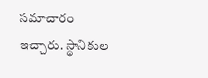సమాచారం ఇచ్చారు. స్థానికుల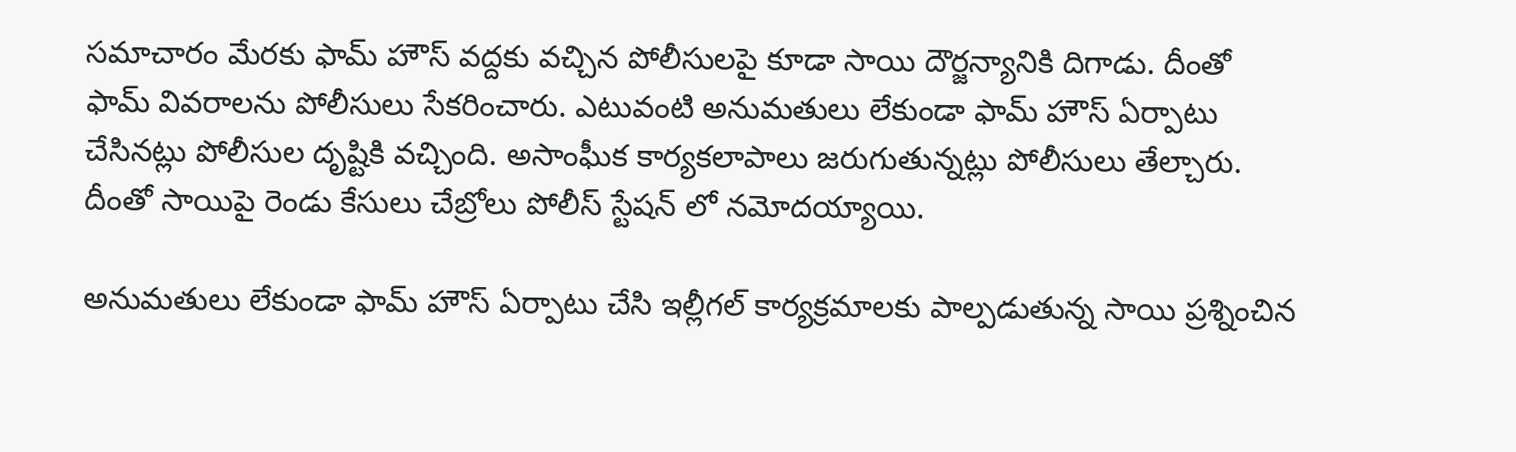సమాచారం మేరకు ఫామ్ హౌస్ వద్దకు వచ్చిన పోలీసులపై కూడా సాయి దౌర్జన్యానికి దిగాడు. దీంతో ఫామ్ వివరాలను పోలీసులు సేకరించారు. ఎటువంటి అనుమతులు లేకుండా ఫామ్ హౌస్ ఏర్పాటు చేసినట్లు పోలీసుల దృష్టికి వచ్చింది. అసాంఘీక కార్యకలాపాలు జరుగుతున్నట్లు పోలీసులు తేల్చారు. దీంతో సాయిపై రెండు కేసులు చేబ్రోలు పోలీస్ స్టేషన్ లో నమోదయ్యాయి.

అనుమతులు లేకుండా ఫామ్ హౌస్ ఏర్పాటు చేసి ఇల్లీగల్ కార్యక్రమాలకు పాల్పడుతున్న సాయి ప్రశ్నించిన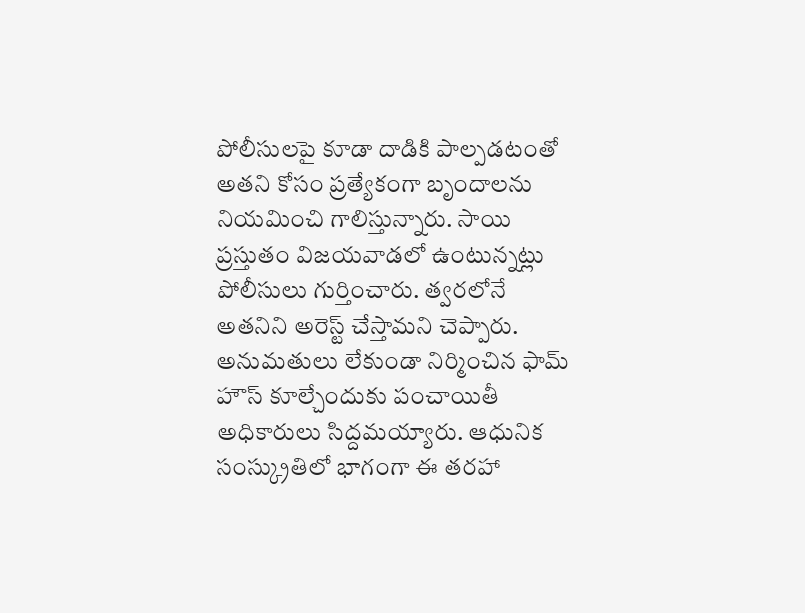పోలీసులపై కూడా దాడికి పాల్పడటంతో అతని కోసం ప్రత్యేకంగా బృందాలను నియమించి గాలిస్తున్నారు. సాయి ప్రస్తుతం విజయవాడలో ఉంటున్నట్లు పోలీసులు గుర్తించారు. త్వరలోనే అతనిని అరెస్ట్ చేస్తామని చెప్పారు. అనుమతులు లేకుండా నిర్మించిన ఫామ్ హౌస్ కూల్చేందుకు పంచాయితీ అధికారులు సిద్దమయ్యారు. ఆధునిక సంస్క్రుతిలో భాగంగా ఈ తరహా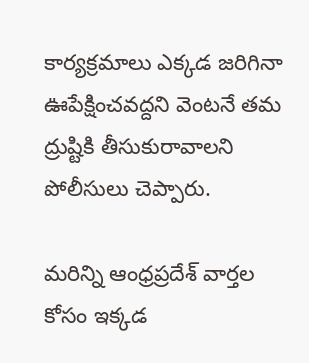కార్యక్రమాలు ఎక్కడ జరిగినా ఊపేక్షించవద్దని వెంటనే తమ ద్రుష్టికి తీసుకురావాలని పోలీసులు చెప్పారు.

మరిన్ని ఆంధ్రప్రదేశ్ వార్తల కోసం ఇక్కడ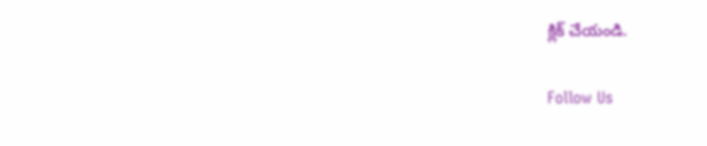క్లిక్ చేయండి.

Follow Us